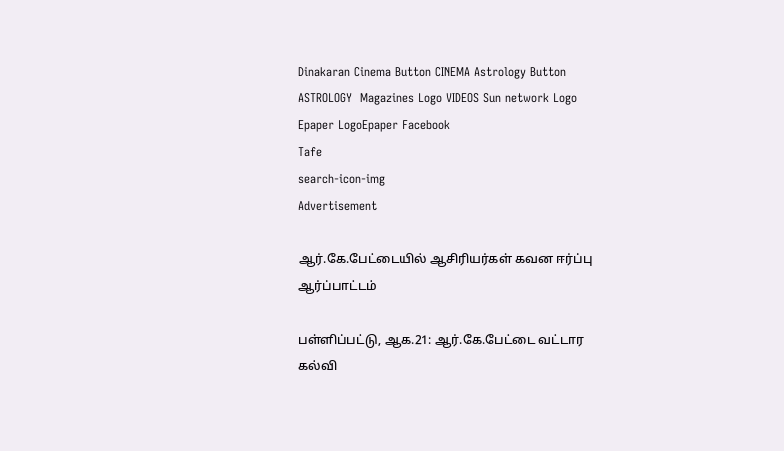Dinakaran Cinema Button CINEMA Astrology Button ASTROLOGY  Magazines Logo VIDEOS Sun network Logo Epaper LogoEpaper Facebook
Tafe
search-icon-img
Advertisement

ஆர்.கே.பேட்டையில் ஆசிரியர்கள் கவன ஈர்ப்பு ஆர்ப்பாட்டம்

பள்ளிப்பட்டு, ஆக.21: ஆர்.கே.பேட்டை வட்டார கல்வி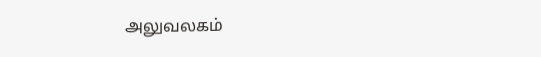அலுவலகம்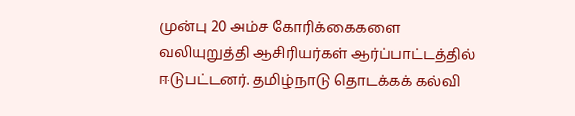முன்பு 20 அம்ச கோரிக்கைகளை வலியுறுத்தி ஆசிரியர்கள் ஆர்ப்பாட்டத்தில் ஈடுபட்டனர். தமிழ்நாடு தொடக்கக் கல்வி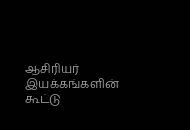ஆசிரியர் இயக்கங்களின் கூட்டு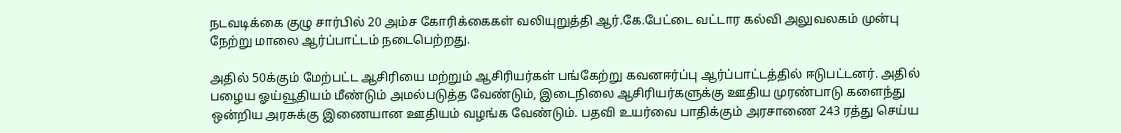நடவடிக்கை குழு சார்பில் 20 அம்ச கோரிக்கைகள் வலியுறுத்தி ஆர்.கே.பேட்டை வட்டார கல்வி அலுவலகம் முன்பு நேற்று மாலை ஆர்ப்பாட்டம் நடைபெற்றது.

அதில் 50க்கும் மேற்பட்ட ஆசிரியை மற்றும் ஆசிரியர்கள் பங்கேற்று கவனஈர்ப்பு ஆர்ப்பாட்டத்தில் ஈடுபட்டனர். அதில் பழைய ஓய்வூதியம் மீண்டும் அமல்படுத்த வேண்டும், இடைநிலை ஆசிரியர்களுக்கு ஊதிய முரண்பாடு களைந்து ஒன்றிய அரசுக்கு இணையான ஊதியம் வழங்க வேண்டும். பதவி உயர்வை பாதிக்கும் அரசாணை 243 ரத்து செய்ய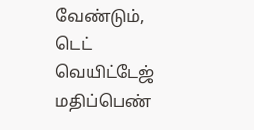வேண்டும், டெட் வெயிட்டேஜ் மதிப்பெண்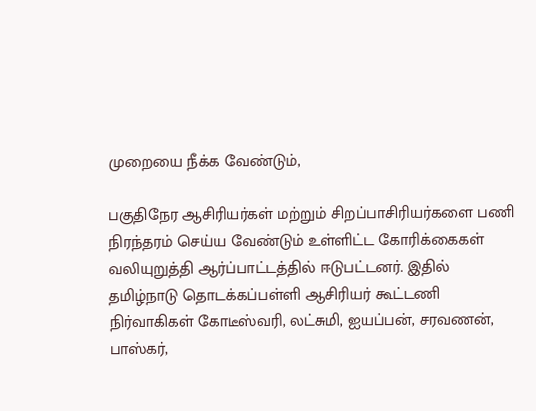முறையை நீக்க வேண்டும்,

பகுதிநேர ஆசிரியர்கள் மற்றும் சிறப்பாசிரியர்களை பணி நிரந்தரம் செய்ய வேண்டும் உள்ளிட்ட கோரிக்கைகள் வலியுறுத்தி ஆர்ப்பாட்டத்தில் ஈடுபட்டனர். இதில் தமிழ்நாடு தொடக்கப்பள்ளி ஆசிரியர் கூட்டணி நிர்வாகிகள் கோடீஸ்வரி, லட்சுமி, ஐயப்பன், சரவணன், பாஸ்கர்,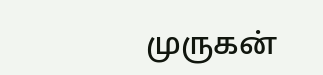முருகன்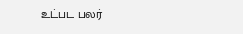உட்பட பலர்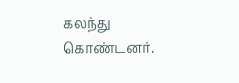கலந்து கொண்டனர்.